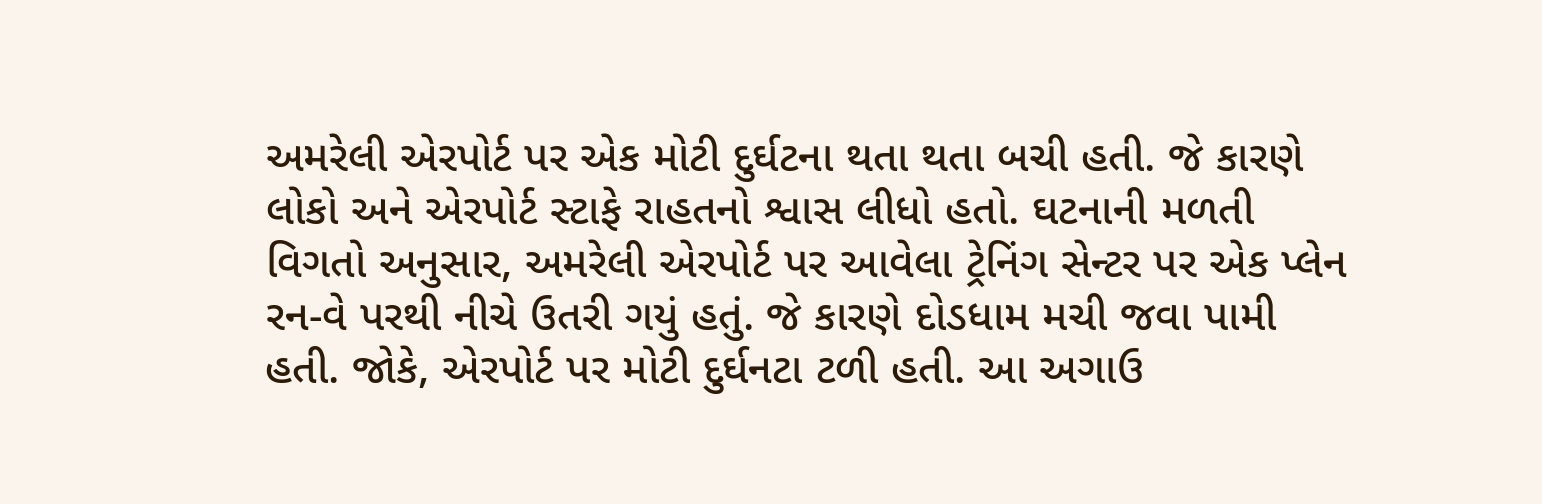અમરેલી એરપોર્ટ પર એક મોટી દુર્ઘટના થતા થતા બચી હતી. જે કારણે લોકો અને એરપોર્ટ સ્ટાફે રાહતનો શ્વાસ લીધો હતો. ઘટનાની મળતી વિગતો અનુસાર, અમરેલી એરપોર્ટ પર આવેલા ટ્રેનિંગ સેન્ટર પર એક પ્લેન રન-વે પરથી નીચે ઉતરી ગયું હતું. જે કારણે દોડધામ મચી જવા પામી હતી. જોકે, એરપોર્ટ પર મોટી દુર્ઘનટા ટળી હતી. આ અગાઉ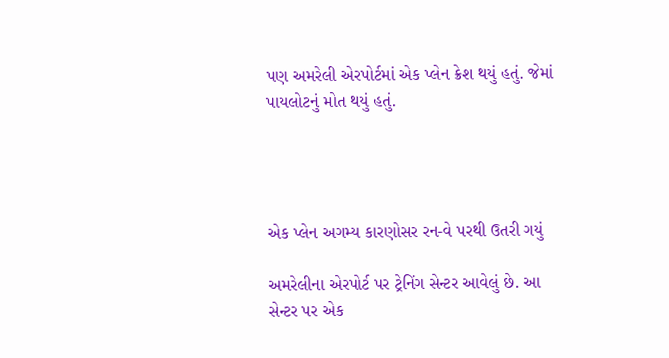પણ અમરેલી એરપોર્ટમાં એક પ્લેન ક્રેશ થયું હતું. જેમાં પાયલોટનું મોત થયું હતું.




એક પ્લેન અગમ્ય કારણોસર રન-વે પરથી ઉતરી ગયું

અમરેલીના એરપોર્ટ પર ટ્રેનિંગ સેન્ટર આવેલું છે. આ સેન્ટર પર એક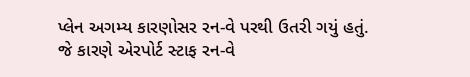પ્લેન અગમ્ય કારણોસર રન-વે પરથી ઉતરી ગયું હતું. જે કારણે એરપોર્ટ સ્ટાફ રન-વે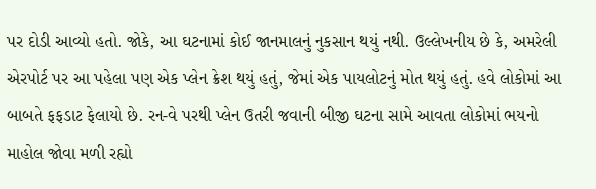પર દોડી આવ્યો હતો. જોકે, આ ઘટનામાં કોઈ જાનમાલનું નુકસાન થયું નથી. ઉલ્લેખનીય છે કે, અમરેલી એરપોર્ટ પર આ પહેલા પણ એક પ્લેન ક્રેશ થયું હતું, જેમાં એક પાયલોટનું મોત થયું હતું. હવે લોકોમાં આ બાબતે ફફડાટ ફેલાયો છે. રન-વે પરથી પ્લેન ઉતરી જવાની બીજી ઘટના સામે આવતા લોકોમાં ભયનો માહોલ જોવા મળી રહ્યો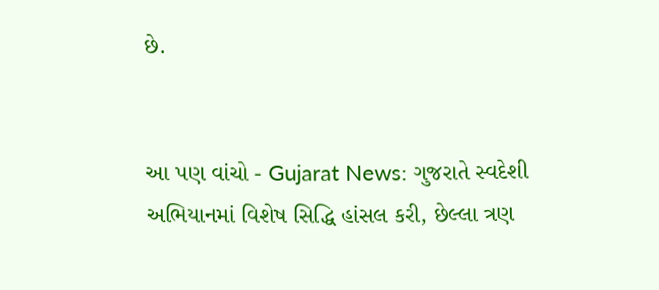છે.


આ પણ વાંચો - Gujarat News: ગુજરાતે સ્વદેશી અભિયાનમાં વિશેષ સિદ્ધિ હાંસલ કરી, છેલ્લા ત્રણ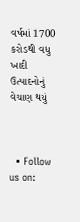વર્ષમાં 1700 કરોડથી વધુ ખાદી ઉત્પાદનોનું વેચાણ થયું



  • Follow us on: